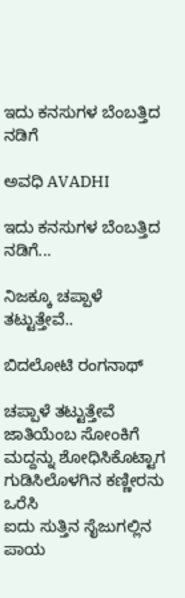ಇದು ಕನಸುಗಳ ಬೆಂಬತ್ತಿದ ನಡಿಗೆ‍

ಅವಧಿ AVADHI

ಇದು ಕನಸುಗಳ ಬೆಂಬತ್ತಿದ ನಡಿಗೆ...

ನಿಜಕ್ಕೂ ಚಪ್ಪಾಳೆ ತಟ್ಟುತ್ತೇವೆ..

ಬಿದಲೋಟಿ ರಂಗನಾಥ್

ಚಪ್ಪಾಳೆ ತಟ್ಟುತ್ತೇವೆ
ಜಾತಿಯೆಂಬ ಸೋಂಕಿಗೆ
ಮದ್ದನ್ನು ಶೋಧಿಸಿಕೊಟ್ಟಾಗ
ಗುಡಿಸಿಲೊಳಗಿನ ಕಣ್ಣೀರನು ಒರೆಸಿ
ಐದು ಸುತ್ತಿನ ಸೈಜುಗಲ್ಲಿನ ಪಾಯ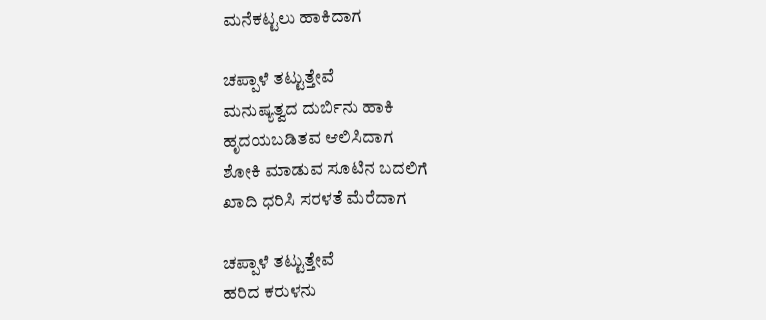ಮನೆಕಟ್ಟಲು ಹಾಕಿದಾಗ

ಚಪ್ಪಾಳೆ ತಟ್ಟುತ್ತೇವೆ
ಮನುಷ್ಯತ್ವದ ದುರ್ಬಿನು ಹಾಕಿ
ಹೃದಯಬಡಿತವ ಆಲಿಸಿದಾಗ
ಶೋಕಿ ಮಾಡುವ ಸೂಟಿನ ಬದಲಿಗೆ
ಖಾದಿ ಧರಿಸಿ ಸರಳತೆ ಮೆರೆದಾಗ

ಚಪ್ಪಾಳೆ ತಟ್ಟುತ್ತೇವೆ
ಹರಿದ ಕರುಳನು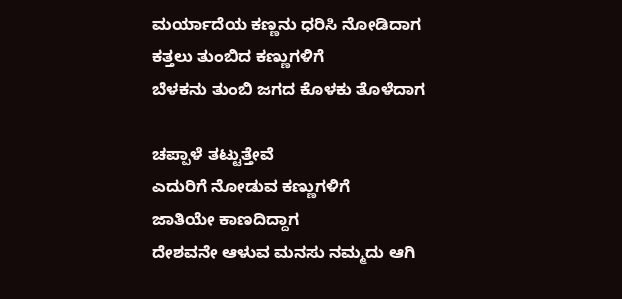ಮರ್ಯಾದೆಯ ಕಣ್ಣನು ಧರಿಸಿ ನೋಡಿದಾಗ
ಕತ್ತಲು ತುಂಬಿದ ಕಣ್ಣುಗಳಿಗೆ
ಬೆಳಕನು ತುಂಬಿ ಜಗದ ಕೊಳಕು ತೊಳೆದಾಗ

ಚಪ್ಪಾಳೆ ತಟ್ಟುತ್ತೇವೆ
ಎದುರಿಗೆ ನೋಡುವ ಕಣ್ಣುಗಳಿಗೆ
ಜಾತಿಯೇ ಕಾಣದಿದ್ದಾಗ
ದೇಶವನೇ ಆಳುವ ಮನಸು ನಮ್ಮದು ಆಗಿ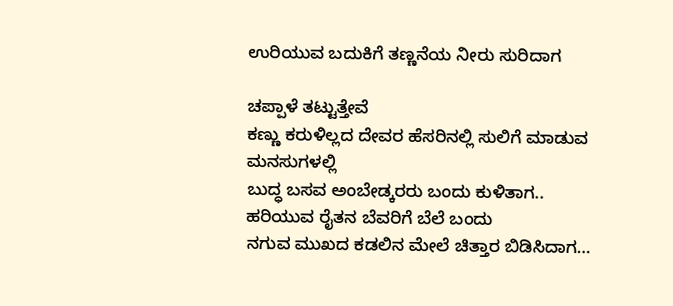ಉರಿಯುವ ಬದುಕಿಗೆ ತಣ್ಣನೆಯ ನೀರು ಸುರಿದಾಗ

ಚಪ್ಪಾಳೆ ತಟ್ಟುತ್ತೇವೆ
ಕಣ್ಣು ಕರುಳಿಲ್ಲದ ದೇವರ ಹೆಸರಿನಲ್ಲಿ ಸುಲಿಗೆ ಮಾಡುವ ಮನಸುಗಳಲ್ಲಿ
ಬುದ್ಧ ಬಸವ ಅಂಬೇಡ್ಕರರು ಬಂದು ಕುಳಿತಾಗ..
ಹರಿಯುವ ರೈತನ ಬೆವರಿಗೆ ಬೆಲೆ ಬಂದು
ನಗುವ ಮುಖದ ಕಡಲಿನ ಮೇಲೆ ಚಿತ್ತಾರ ಬಿಡಿಸಿದಾಗ…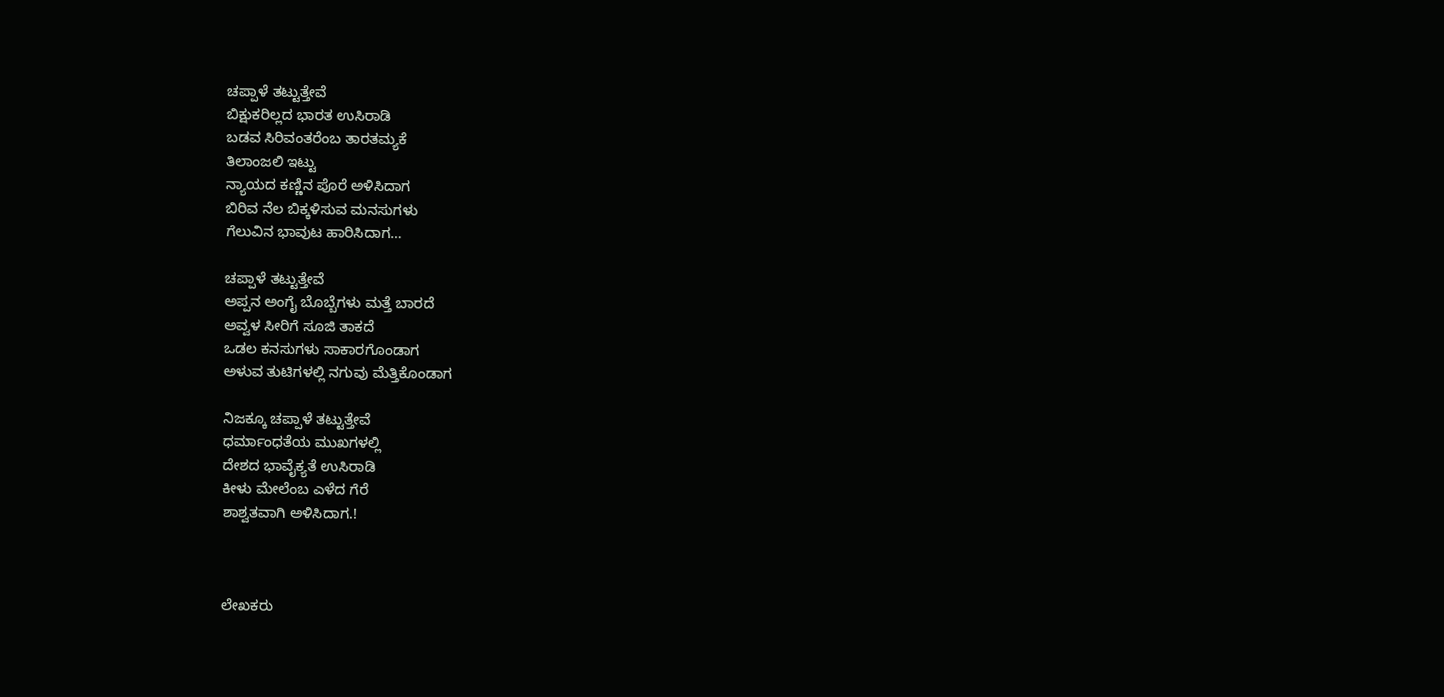ಚಪ್ಪಾಳೆ ತಟ್ಟುತ್ತೇವೆ
ಬಿಕ್ಷುಕರಿಲ್ಲದ ಭಾರತ ಉಸಿರಾಡಿ
ಬಡವ ಸಿರಿವಂತರೆಂಬ ತಾರತಮ್ಯಕೆ
ತಿಲಾಂಜಲಿ ಇಟ್ಟು
ನ್ಯಾಯದ ಕಣ್ಣಿನ ಪೊರೆ ಅಳಿಸಿದಾಗ
ಬಿರಿವ ನೆಲ ಬಿಕ್ಕಳಿಸುವ ಮನಸುಗಳು
ಗೆಲುವಿನ ಭಾವುಟ ಹಾರಿಸಿದಾಗ…

ಚಪ್ಪಾಳೆ ತಟ್ಟುತ್ತೇವೆ
ಅಪ್ಪನ ಅಂಗೈ ಬೊಬ್ಬೆಗಳು ಮತ್ತೆ ಬಾರದೆ
ಅವ್ವಳ ಸೀರಿಗೆ ಸೂಜಿ ತಾಕದೆ
ಒಡಲ ಕನಸುಗಳು ಸಾಕಾರಗೊಂಡಾಗ
ಅಳುವ ತುಟಿಗಳಲ್ಲಿ ನಗುವು ಮೆತ್ತಿಕೊಂಡಾಗ

ನಿಜಕ್ಕೂ ಚಪ್ಪಾಳೆ ತಟ್ಟುತ್ತೇವೆ
ಧರ್ಮಾಂಧತೆಯ ಮುಖಗಳಲ್ಲಿ
ದೇಶದ ಭಾವೈಕ್ಯತೆ ಉಸಿರಾಡಿ
ಕೀಳು ಮೇಲೆಂಬ ಎಳೆದ ಗೆರೆ
ಶಾಶ್ವತವಾಗಿ ಅಳಿಸಿದಾಗ.!



ಲೇಖಕರು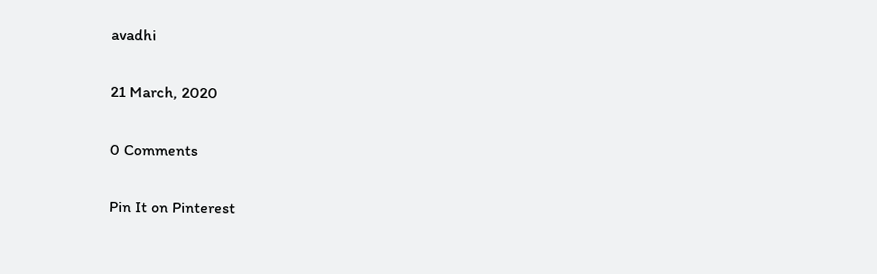avadhi

21 March, 2020

0 Comments

Pin It on Pinterest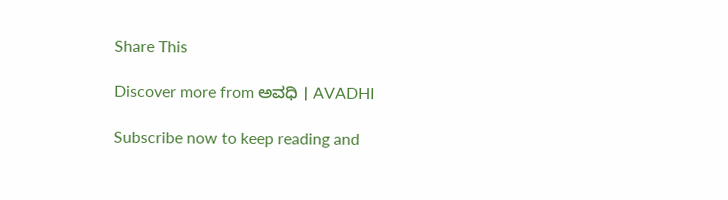Share This

Discover more from ಅವಧಿ । AVADHI

Subscribe now to keep reading and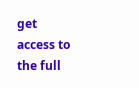get access to the full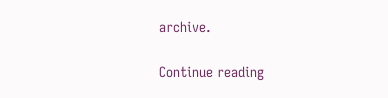archive.

Continue reading